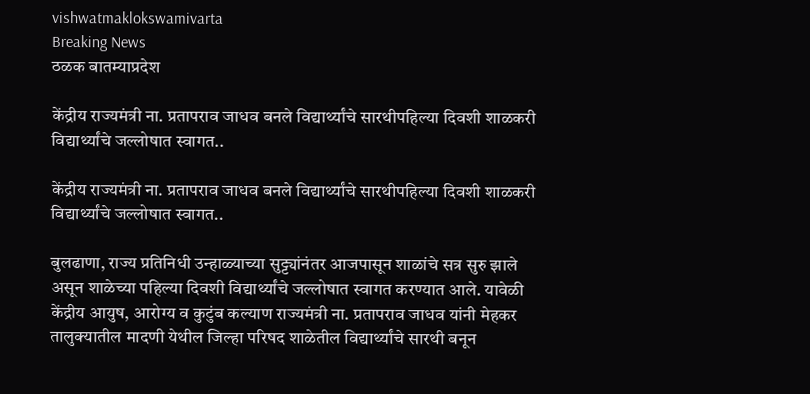vishwatmaklokswamivarta
Breaking News
ठळक बातम्याप्रदेश

केंद्रीय राज्यमंत्री ना. प्रतापराव जाधव बनले विद्यार्थ्यांचे सारथीपहिल्या दिवशी शाळकरी विद्यार्थ्यांचे जल्लोषात स्वागत..

केंद्रीय राज्यमंत्री ना. प्रतापराव जाधव बनले विद्यार्थ्यांचे सारथीपहिल्या दिवशी शाळकरी विद्यार्थ्यांचे जल्लोषात स्वागत..

बुलढाणा, राज्य प्रतिनिधी उन्हाळ्याच्या सुट्ट्यांनंतर आजपासून शाळांचे सत्र सुरु झाले असून शाळेच्या पहिल्या दिवशी विद्यार्थ्यांचे जल्लोषात स्वागत करण्यात आले. यावेळी केंद्रीय आयुष, आरोग्य व कुटुंब कल्याण राज्यमंत्री ना. प्रतापराव जाधव यांनी मेहकर तालुक्यातील मादणी येथील जिल्हा परिषद शाळेतील विद्यार्थ्यांचे सारथी बनून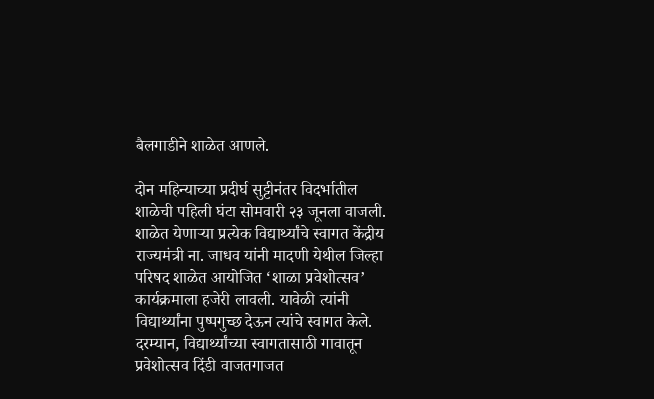बैलगाडीने शाळेत आणले.

दोन महिन्याच्या प्रदीर्घ सुट्टीनंतर विदर्भातील शाळेची पहिली घंटा सोमवारी २३ जूनला वाजली. शाळेत येणाऱ्या प्रत्येक विद्यार्थ्यांचे स्वागत केंद्रीय राज्यमंत्री ना. जाधव यांनी मादणी येथील जिल्हा परिषद शाळेत आयोजित ‘शाळा प्रवेशोत्सव’ कार्यक्रमाला हजेरी लावली. यावेळी त्यांनी विद्यार्थ्यांना पुष्पगुच्छ देऊन त्यांचे स्वागत केले. दरम्यान, विद्यार्थ्यांच्या स्वागतासाठी गावातून प्रवेशोत्सव दिंडी वाजतगाजत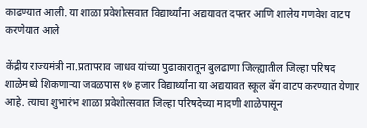काढण्यात आली. या शाळा प्रवेशोत्सवात विद्यार्थ्यांना अद्ययावत दफ्तर आणि शालेय गणवेश वाटप करणेयात आले

केंद्रीय राज्यमंत्री ना.प्रतापराव जाधव यांच्या पुढाकारातून बुलढाणा जिल्ह्यातील जिल्हा परिषद शाळेमध्ये शिकणाऱ्या जवळपास १७ हजार विद्यार्थ्यांना या अद्ययावत स्कूल बॅग वाटप करण्यात येणार आहे. त्याचा शुभारंभ शाळा प्रवेशोत्सवात जिल्हा परिषदेच्या मादणी शाळेपासून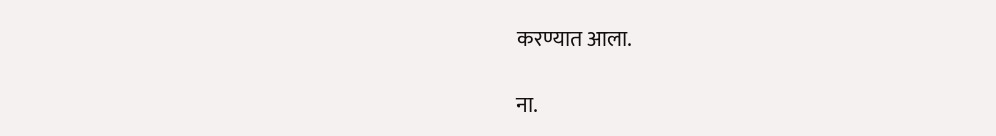करण्यात आला.

ना.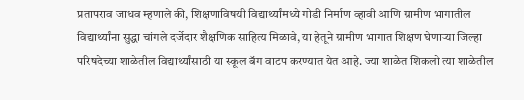प्रतापराव जाधव म्हणाले की, शिक्षणाविषयी विद्यार्थ्यांमध्ये गोडी निर्माण व्हावी आणि ग्रामीण भागातील विद्यार्थ्यांना सुद्धा चांगले दर्जेदार शैक्षणिक साहित्य मिळावे, या हेतूने ग्रामीण भागात शिक्षण घेणाऱ्या जिल्हा परिषदेच्या शाळेतील विद्यार्थ्यांसाठी या स्कूल बॅग वाटप करण्यात येत आहे. ज्या शाळेत शिकलो त्या शाळेतील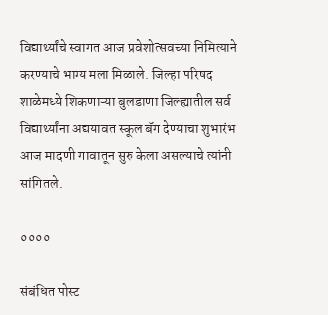विद्यार्थ्यांचे स्वागत आज प्रवेशोत्सवच्या निमित्याने करण्याचे भाग्य मला मिळाले. जिल्हा परिषद शाळेमध्ये शिकणाऱ्या बुलडाणा जिल्ह्यातील सर्व विद्यार्थ्यांना अद्ययावत स्कूल बॅग देण्याचा शुभारंभ आज मादणी गावातून सुरु केला असल्याचे त्यांनी सांगितले.

००००

संबंधित पोस्ट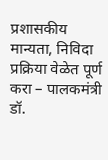प्रशासकीय मान्यता, निविदा प्रक्रिया वेळेत पूर्ण करा – पालकमंत्री डॉ.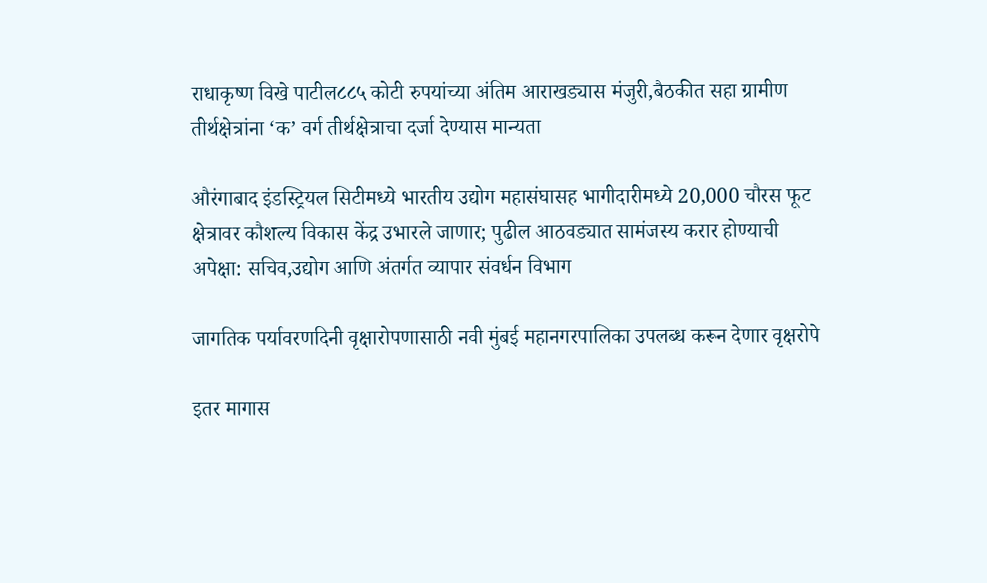राधाकृष्ण विखे पाटील८८५ कोटी रुपयांच्या अंतिम आराखड्यास मंजुरी,बैठकीत सहा ग्रामीण तीर्थक्षेत्रांना ‘क’ वर्ग तीर्थक्षेत्राचा दर्जा देण्यास मान्यता

औरंगाबाद इंडस्ट्रियल सिटीमध्ये भारतीय उद्योग महासंघासह भागीदारीमध्ये 20,000 चौरस फूट क्षेत्रावर कौशल्य विकास केंद्र उभारले जाणार; पुढील आठवड्यात सामंजस्य करार होण्याची अपेक्षा: सचिव,उद्योग आणि अंतर्गत व्यापार संवर्धन विभाग

जागतिक पर्यावरणदिनी वृक्षारोपणासाठी नवी मुंबई महानगरपालिका उपलब्ध करून देणार वृक्षरोपे

इतर मागास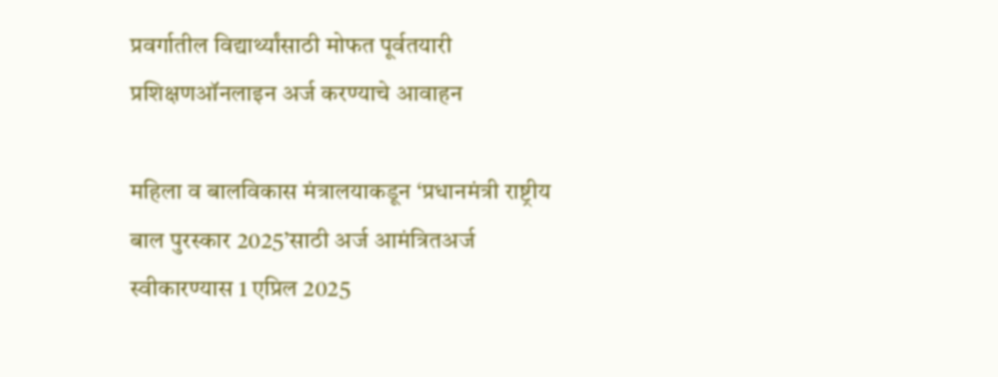प्रवर्गातील विद्यार्थ्यांसाठी मोफत पूर्वतयारी प्रशिक्षणऑनलाइन अर्ज करण्याचे आवाहन

महिला व बालविकास मंत्रालयाकडून ‘प्रधानमंत्री राष्ट्रीय बाल पुरस्कार 2025’साठी अर्ज आमंत्रितअर्ज स्वीकारण्यास 1 एप्रिल 2025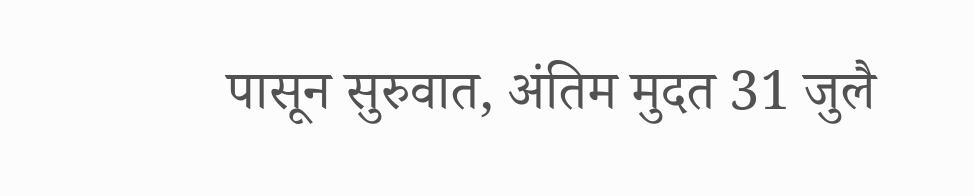पासून सुरुवात, अंतिम मुदत 31 जुलै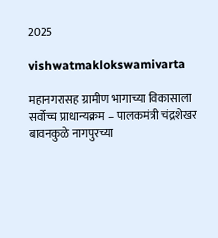2025

vishwatmaklokswamivarta

महानगरासह ग्रामीण भागाच्या विकासाला सर्वोच्च प्राधान्यक्रम – पालकमंत्री चंद्रशेखर बावनकुळे नागपुरच्या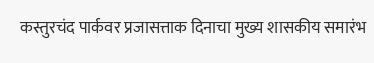कस्तुरचंद पार्कवर प्रजासत्ताक दिनाचा मुख्य शासकीय समारंभ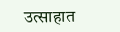उत्साहात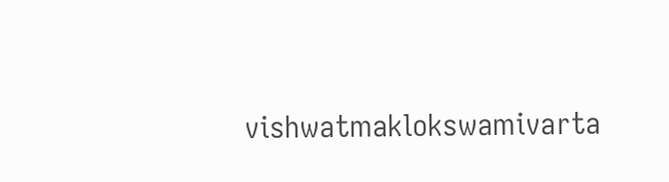vishwatmaklokswamivarta